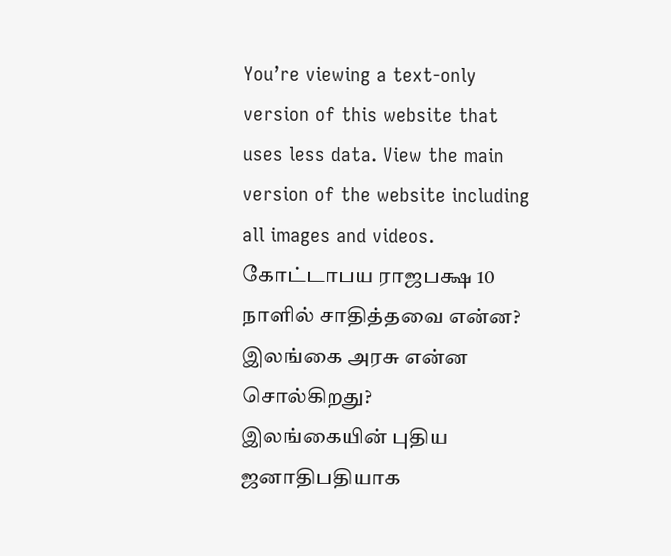You’re viewing a text-only version of this website that uses less data. View the main version of the website including all images and videos.
கோட்டாபய ராஜபக்ஷ 10 நாளில் சாதித்தவை என்ன? இலங்கை அரசு என்ன சொல்கிறது?
இலங்கையின் புதிய ஜனாதிபதியாக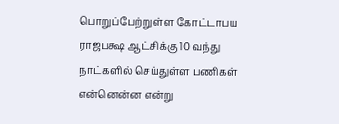பொறுப்பேற்றுள்ள கோட்டாபய ராஜபக்ஷ ஆட்சிக்கு 10 வந்து நாட்களில் செய்துள்ள பணிகள் என்னென்ன என்று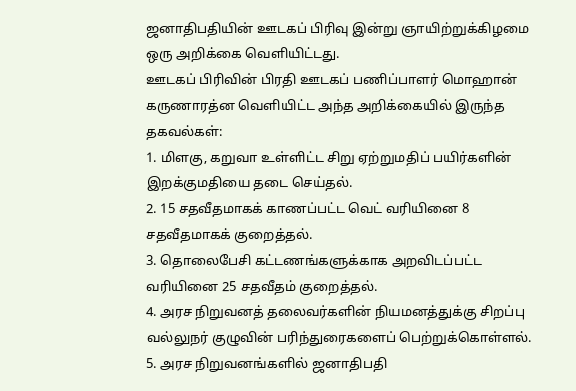ஜனாதிபதியின் ஊடகப் பிரிவு இன்று ஞாயிற்றுக்கிழமை ஒரு அறிக்கை வெளியிட்டது.
ஊடகப் பிரிவின் பிரதி ஊடகப் பணிப்பாளர் மொஹான் கருணாரத்ன வெளியிட்ட அந்த அறிக்கையில் இருந்த தகவல்கள்:
1. மிளகு, கறுவா உள்ளிட்ட சிறு ஏற்றுமதிப் பயிர்களின் இறக்குமதியை தடை செய்தல்.
2. 15 சதவீதமாகக் காணப்பட்ட வெட் வரியினை 8 சதவீதமாகக் குறைத்தல்.
3. தொலைபேசி கட்டணங்களுக்காக அறவிடப்பட்ட வரியினை 25 சதவீதம் குறைத்தல்.
4. அரச நிறுவனத் தலைவர்களின் நியமனத்துக்கு சிறப்பு வல்லுநர் குழுவின் பரிந்துரைகளைப் பெற்றுக்கொள்ளல்.
5. அரச நிறுவனங்களில் ஜனாதிபதி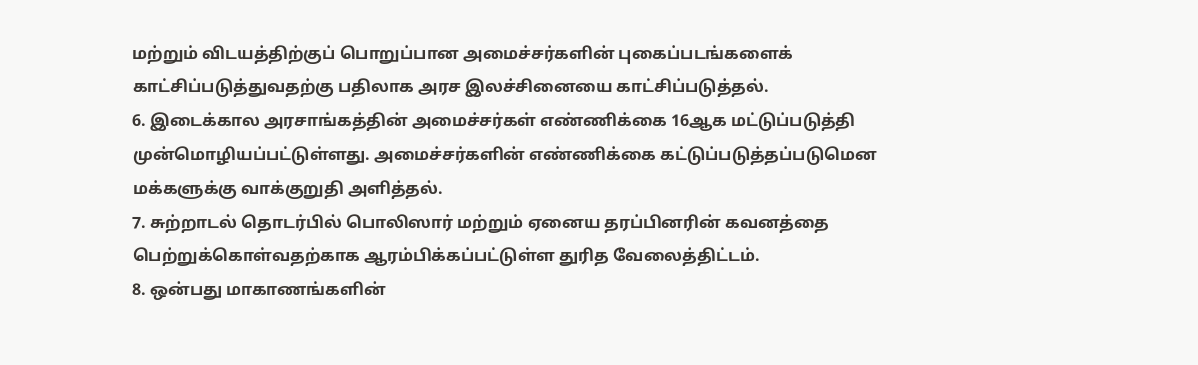மற்றும் விடயத்திற்குப் பொறுப்பான அமைச்சர்களின் புகைப்படங்களைக் காட்சிப்படுத்துவதற்கு பதிலாக அரச இலச்சினையை காட்சிப்படுத்தல்.
6. இடைக்கால அரசாங்கத்தின் அமைச்சர்கள் எண்ணிக்கை 16ஆக மட்டுப்படுத்தி முன்மொழியப்பட்டுள்ளது. அமைச்சர்களின் எண்ணிக்கை கட்டுப்படுத்தப்படுமென மக்களுக்கு வாக்குறுதி அளித்தல்.
7. சுற்றாடல் தொடர்பில் பொலிஸார் மற்றும் ஏனைய தரப்பினரின் கவனத்தை பெற்றுக்கொள்வதற்காக ஆரம்பிக்கப்பட்டுள்ள துரித வேலைத்திட்டம்.
8. ஒன்பது மாகாணங்களின்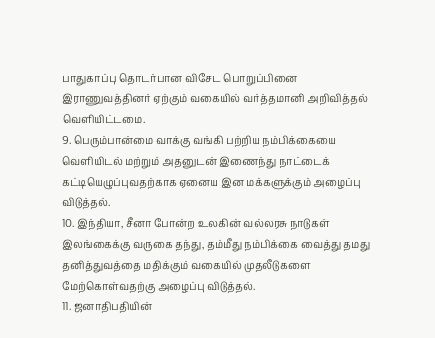பாதுகாப்பு தொடர்பான விசேட பொறுப்பினை இராணுவத்தினர் ஏற்கும் வகையில் வர்த்தமானி அறிவித்தல் வெளியிட்டமை.
9. பெரும்பான்மை வாக்கு வங்கி பற்றிய நம்பிக்கையை வெளியிடல் மற்றும் அதனுடன் இணைந்து நாட்டைக் கட்டியெழுப்புவதற்காக ஏனைய இன மக்களுக்கும் அழைப்பு விடுத்தல்.
10. இந்தியா, சீனா போன்ற உலகின் வல்லரசு நாடுகள் இலங்கைக்கு வருகை தந்து, தம்மீது நம்பிக்கை வைத்து தமது தனித்துவத்தை மதிக்கும் வகையில் முதலீடுகளை மேற்கொள்வதற்கு அழைப்பு விடுத்தல்.
11. ஜனாதிபதியின்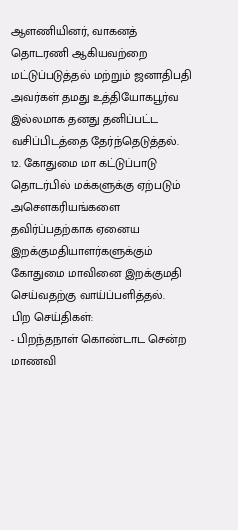ஆளணியினர், வாகனத் தொடரணி ஆகியவற்றை மட்டுப்படுத்தல் மற்றும் ஜனாதிபதி அவர்கள் தமது உத்தியோகபூர்வ இல்லமாக தனது தனிப்பட்ட வசிப்பிடத்தை தேர்ந்தெடுத்தல்.
12. கோதுமை மா கட்டுப்பாடு தொடர்பில் மக்களுக்கு ஏற்படும் அசௌகரியங்களை தவிர்ப்பதற்காக ஏனைய இறக்குமதியாளர்களுக்கும் கோதுமை மாவினை இறக்குமதி செய்வதற்கு வாய்ப்பளித்தல்.
பிற செய்திகள்:
- பிறந்தநாள் கொண்டாட சென்ற மாணவி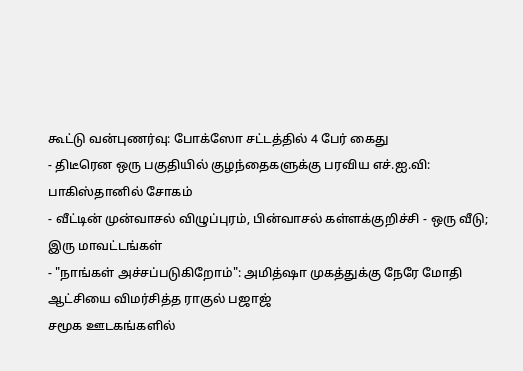கூட்டு வன்புணர்வு: போக்ஸோ சட்டத்தில் 4 பேர் கைது
- திடீரென ஒரு பகுதியில் குழந்தைகளுக்கு பரவிய எச்.ஐ.வி: பாகிஸ்தானில் சோகம்
- வீட்டின் முன்வாசல் விழுப்புரம், பின்வாசல் கள்ளக்குறிச்சி - ஒரு வீடு; இரு மாவட்டங்கள்
- "நாங்கள் அச்சப்படுகிறோம்": அமித்ஷா முகத்துக்கு நேரே மோதி ஆட்சியை விமர்சித்த ராகுல் பஜாஜ்
சமூக ஊடகங்களில்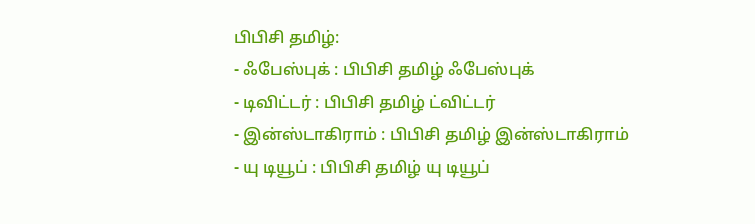பிபிசி தமிழ்:
- ஃபேஸ்புக் : பிபிசி தமிழ் ஃபேஸ்புக்
- டிவிட்டர் : பிபிசி தமிழ் ட்விட்டர்
- இன்ஸ்டாகிராம் : பிபிசி தமிழ் இன்ஸ்டாகிராம்
- யு டியூப் : பிபிசி தமிழ் யு டியூப்